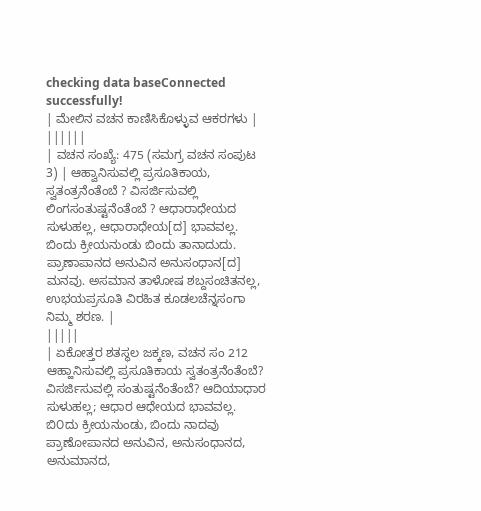checking data baseConnected successfully!
| ಮೇಲಿನ ವಚನ ಕಾಣಿಸಿಕೊಳ್ಳುವ ಆಕರಗಳು | ||||||
| ವಚನ ಸಂಖ್ಯೆ: 475 (ಸಮಗ್ರ ವಚನ ಸಂಪುಟ 3) | ಆಹ್ವಾನಿಸುವಲ್ಲಿ ಪ್ರಸೂತಿಕಾಯ, ಸ್ವತಂತ್ರನೆಂತೆಂಬೆ ? ವಿಸರ್ಜಿಸುವಲ್ಲಿ ಲಿಂಗಸಂತುಷ್ಟನೆಂತೆಂಬೆ ? ಆಧಾರಾಧೇಯದ ಸುಳುಹಲ್ಲ, ಆಧಾರಾಧೇಯ[ದ] ಭಾವವಲ್ಲ. ಬಿಂದು ಕ್ರೀಯನುಂಡು ಬಿಂದು ತಾನಾದುದು. ಪ್ರಾಣಾಪಾನದ ಅನುವಿನ ಅನುಸಂಧಾನ[ದ] ಮನವು. ಅಸಮಾನ ತಾಳೋಷ ಶಬ್ದಸಂಚಿತನಲ್ಲ, ಉಭಯಪ್ರಸೂತಿ ವಿರಹಿತ ಕೂಡಲಚೆನ್ನಸಂಗಾ ನಿಮ್ಮ ಶರಣ. |
|||||
| ಏಕೋತ್ತರ ಶತಸ್ಥಲ ಜಕ್ಕಣ, ವಚನ ಸಂ 212 ಆಹ್ಹಾನಿಸುವಲ್ಲಿ ಪ್ರಸೂತಿಕಾಯ ಸ್ವತಂತ್ರನೆಂತೆಂಬೆ? ವಿಸರ್ಜಿಸುವಲ್ಲಿ ಸಂತುಷ್ಟನೆಂತೆಂಬೆ? ಆದಿಯಾಧಾರ ಸುಳುಹಲ್ಲ; ಆಧಾರ ಆಧೇಯದ ಭಾವವಲ್ಲ. ಬಿ೦ದು ಕ್ರೀಯನುಂಡು, ಬಿಂದು ನಾದವು ಪ್ರಾಣೋಪಾನದ ಅನುವಿನ, ಅನುಸಂಧಾನದ, ಅನುಮಾನದ,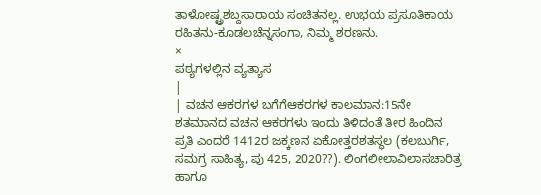ತಾಳೋಷ್ಟ್ರಶಬ್ದಸಾರಾಯ ಸಂಚಿತನಲ್ಲ. ಉಭಯ ಪ್ರಸೂತಿಕಾಯ ರಹಿತನು-ಕೂಡಲಚೆನ್ನಸಂಗಾ, ನಿಮ್ಮ ಶರಣನು.
×
ಪಠ್ಯಗಳಲ್ಲಿನ ವ್ಯತ್ಯಾಸ
|
| ವಚನ ಆಕರಗಳ ಬಗೆಗೆಆಕರಗಳ ಕಾಲಮಾನ:15ನೇ ಶತಮಾನದ ವಚನ ಆಕರಗಳು ಇಂದು ತಿಳಿದಂತೆ ತೀರ ಹಿಂದಿನ ಪ್ರತಿ ಎಂದರೆ 1412ರ ಜಕ್ಕಣನ ಏಕೋತ್ತರಶತಸ್ಥಲ (ಕಲಬುರ್ಗಿ, ಸಮಗ್ರ ಸಾಹಿತ್ಯ, ಪು 425, 2020??). ಲಿಂಗಲೀಲಾವಿಲಾಸಚಾರಿತ್ರ ಹಾಗೂ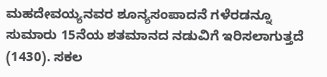ಮಹದೇವಯ್ಯನವರ ಶೂನ್ಯಸಂಪಾದನೆ ಗಳೆರಡನ್ನೂ ಸುಮಾರು 15ನೆಯ ಶತಮಾನದ ನಡುವಿಗೆ ಇರಿಸಲಾಗುತ್ತದೆ (1430). ಸಕಲ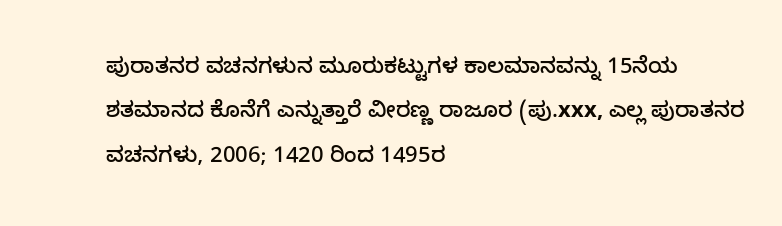ಪುರಾತನರ ವಚನಗಳುನ ಮೂರುಕಟ್ಟುಗಳ ಕಾಲಮಾನವನ್ನು 15ನೆಯ ಶತಮಾನದ ಕೊನೆಗೆ ಎನ್ನುತ್ತಾರೆ ವೀರಣ್ಣ ರಾಜೂರ (ಪು.xxx, ಎಲ್ಲ ಪುರಾತನರ ವಚನಗಳು, 2006; 1420 ರಿಂದ 1495ರ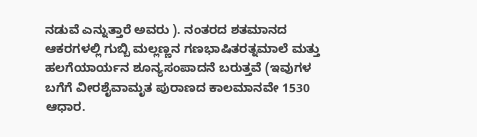ನಡುವೆ ಎನ್ನುತ್ತಾರೆ ಅವರು ). ನಂತರದ ಶತಮಾನದ ಆಕರಗಳಲ್ಲಿ ಗುಬ್ಬಿ ಮಲ್ಲಣ್ಣನ ಗಣಭಾಷಿತರತ್ನಮಾಲೆ ಮತ್ತು ಹಲಗೆಯಾರ್ಯನ ಶೂನ್ಯಸಂಪಾದನೆ ಬರುತ್ತವೆ (ಇವುಗಳ ಬಗೆಗೆ ವೀರಶೈವಾಮೃತ ಪುರಾಣದ ಕಾಲಮಾನವೇ 1530 ಆಧಾರ.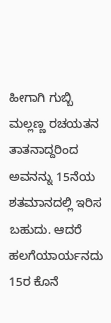ಹೀಗಾಗಿ ಗುಬ್ಬಿ ಮಲ್ಲಣ್ಣ ರಚಯತನ ತಾತನಾದ್ದರಿಂದ ಅವನನ್ನು 15ನೆಯ ಶತಮಾನದಲ್ಲಿ ಇರಿಸ ಬಹುದು. ಆದರೆ ಹಲಗೆಯಾರ್ಯನದು 15ರ ಕೊನೆ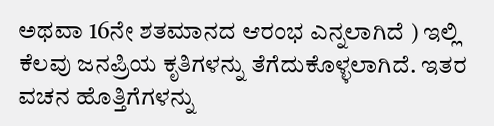ಅಥವಾ 16ನೇ ಶತಮಾನದ ಆರಂಭ ಎನ್ನಲಾಗಿದೆ ) ಇಲ್ಲಿ ಕೆಲವು ಜನಪ್ರಿಯ ಕೃತಿಗಳನ್ನು ತೆಗೆದುಕೊಳ್ಳಲಾಗಿದೆ. ಇತರ ವಚನ ಹೊತ್ತಿಗೆಗಳನ್ನು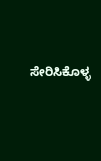ಸೇರಿಸಿಕೊಳ್ಳ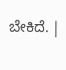ಬೇಕಿದೆ. |